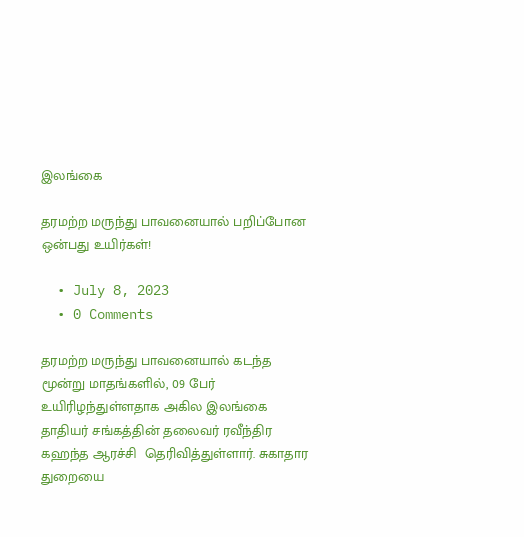இலங்கை

தரமற்ற மருந்து பாவனையால் பறிப்போன ஒன்பது உயிர்கள்!

  • July 8, 2023
  • 0 Comments

தரமற்ற மருந்து பாவனையால் கடந்த மூன்று மாதங்களில், 09 பேர் உயிரிழந்துள்ளதாக அகில இலங்கை தாதியர் சங்கத்தின் தலைவர் ரவீந்திர கஹந்த ஆரச்சி  தெரிவித்துள்ளார். சுகாதார துறையை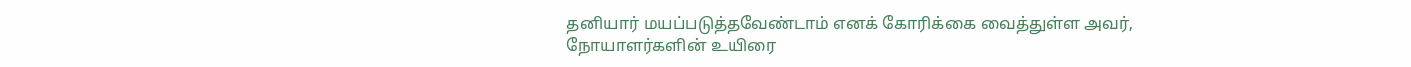தனியார் மயப்படுத்தவேண்டாம் எனக் கோரிக்கை வைத்துள்ள அவர், நோயாளர்களின் உயிரை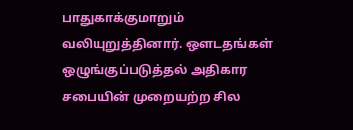பாதுகாக்குமாறும் வலியுறுத்தினார். ஒளடதங்கள் ஒழுங்குப்படுத்தல் அதிகார சபையின் முறையற்ற சில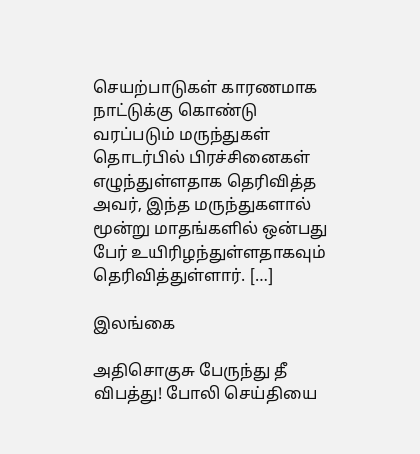செயற்பாடுகள் காரணமாக நாட்டுக்கு கொண்டு வரப்படும் மருந்துகள் தொடர்பில் பிரச்சினைகள் எழுந்துள்ளதாக தெரிவித்த அவர், இந்த மருந்துகளால் மூன்று மாதங்களில் ஒன்பது பேர் உயிரிழந்துள்ளதாகவும் தெரிவித்துள்ளார். […]

இலங்கை

அதிசொகுசு பேருந்து தீ விபத்து! போலி செய்தியை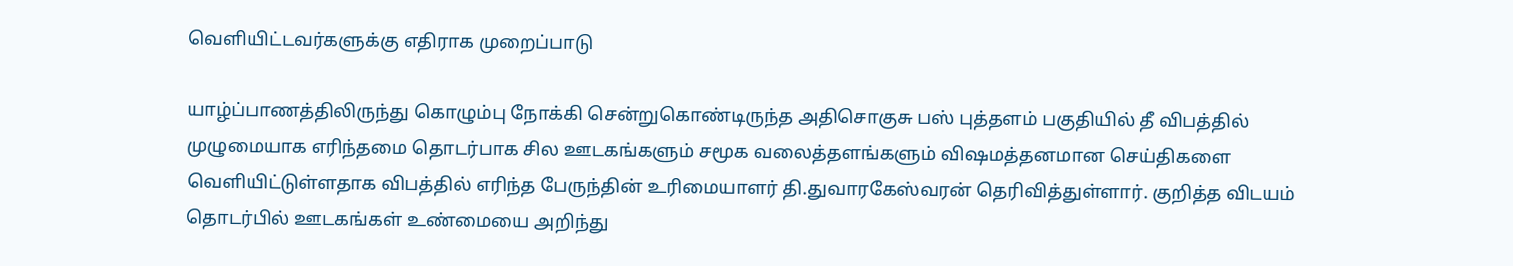வெளியிட்டவர்களுக்கு எதிராக முறைப்பாடு

யாழ்ப்பாணத்திலிருந்து கொழும்பு நோக்கி சென்றுகொண்டிருந்த அதிசொகுசு பஸ் புத்தளம் பகுதியில் தீ விபத்தில் முழுமையாக எரிந்தமை தொடர்பாக சில ஊடகங்களும் சமூக வலைத்தளங்களும் விஷமத்தனமான செய்திகளை வெளியிட்டுள்ளதாக விபத்தில் எரிந்த பேருந்தின் உரிமையாளர் தி.துவாரகேஸ்வரன் தெரிவித்துள்ளார். குறித்த விடயம் தொடர்பில் ஊடகங்கள் உண்மையை அறிந்து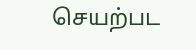செயற்பட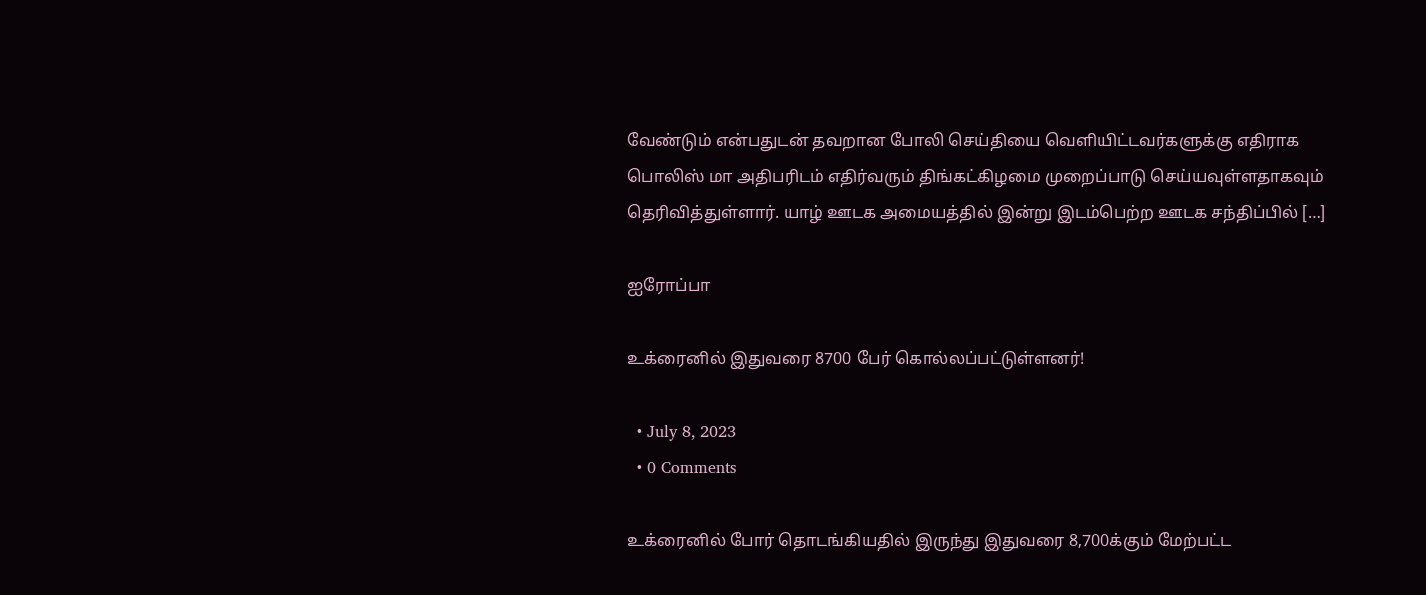வேண்டும் என்பதுடன் தவறான போலி செய்தியை வெளியிட்டவர்களுக்கு எதிராக பொலிஸ் மா அதிபரிடம் எதிர்வரும் திங்கட்கிழமை முறைப்பாடு செய்யவுள்ளதாகவும் தெரிவித்துள்ளார். யாழ் ஊடக அமையத்தில் இன்று இடம்பெற்ற ஊடக சந்திப்பில் […]

ஐரோப்பா

உக்ரைனில் இதுவரை 8700 பேர் கொல்லப்பட்டுள்ளனர்!

  • July 8, 2023
  • 0 Comments

உக்ரைனில் போர் தொடங்கியதில் இருந்து இதுவரை 8,700க்கும் மேற்பட்ட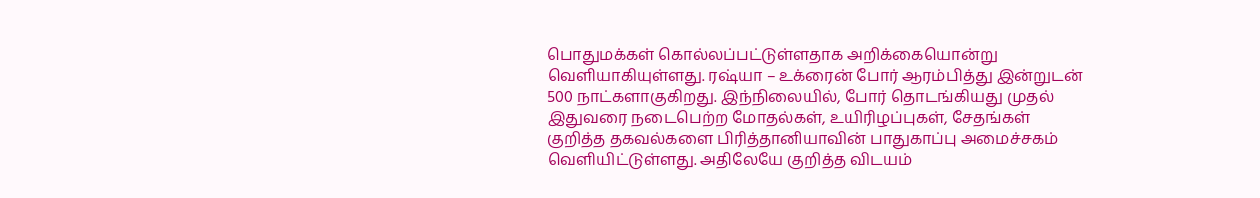பொதுமக்கள் கொல்லப்பட்டுள்ளதாக அறிக்கையொன்று வெளியாகியுள்ளது. ரஷ்யா – உக்ரைன் போர் ஆரம்பித்து இன்றுடன் 500 நாட்களாகுகிறது. இந்நிலையில், போர் தொடங்கியது முதல் இதுவரை நடைபெற்ற மோதல்கள், உயிரிழப்புகள், சேதங்கள் குறித்த தகவல்களை பிரித்தானியாவின் பாதுகாப்பு அமைச்சகம் வெளியிட்டுள்ளது. அதிலேயே குறித்த விடயம்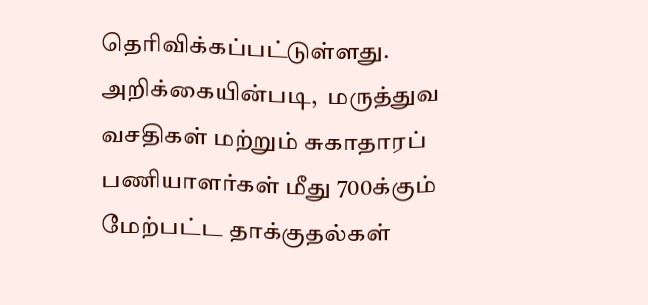தெரிவிக்கப்பட்டுள்ளது. அறிக்கையின்படி,  மருத்துவ வசதிகள் மற்றும் சுகாதாரப் பணியாளர்கள் மீது 700க்கும் மேற்பட்ட தாக்குதல்கள்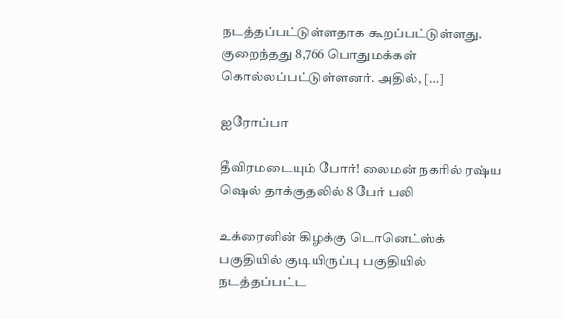நடத்தப்பட்டுள்ளதாக கூறப்பட்டுள்ளது. குறைந்தது 8,766 பொதுமக்கள் கொல்லப்பட்டுள்ளனர். அதில், […]

ஐரோப்பா

தீவிரமடையும் போர்! லைமன் நகரில் ரஷ்ய ஷெல் தாக்குதலில் 8 பேர் பலி

உக்ரைனின் கிழக்கு டொனெட்ஸ்க் பகுதியில் குடியிருப்பு பகுதியில் நடத்தப்பட்ட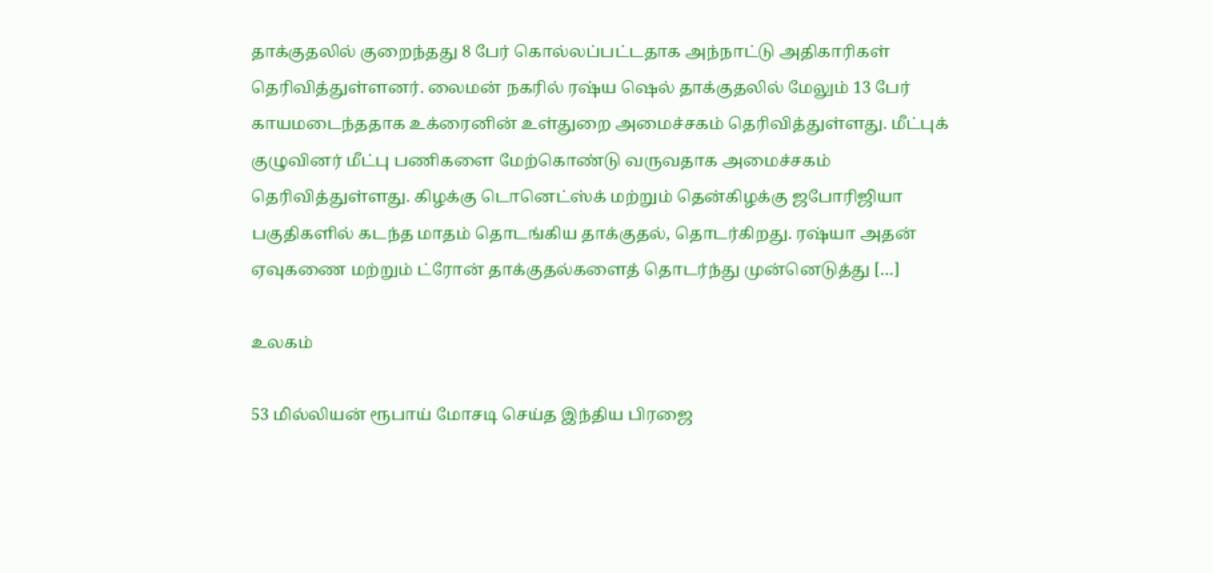தாக்குதலில் குறைந்தது 8 பேர் கொல்லப்பட்டதாக அந்நாட்டு அதிகாரிகள் தெரிவித்துள்ளனர். லைமன் நகரில் ரஷ்ய ஷெல் தாக்குதலில் மேலும் 13 பேர் காயமடைந்ததாக உக்ரைனின் உள்துறை அமைச்சகம் தெரிவித்துள்ளது. மீட்புக் குழுவினர் மீட்பு பணிகளை மேற்கொண்டு வருவதாக அமைச்சகம் தெரிவித்துள்ளது. கிழக்கு டொனெட்ஸ்க் மற்றும் தென்கிழக்கு ஜபோரிஜியா பகுதிகளில் கடந்த மாதம் தொடங்கிய தாக்குதல், தொடர்கிறது. ரஷ்யா அதன் ஏவுகணை மற்றும் ட்ரோன் தாக்குதல்களைத் தொடர்ந்து முன்னெடுத்து […]

உலகம்

53 மில்லியன் ரூபாய் மோசடி செய்த இந்திய பிரஜை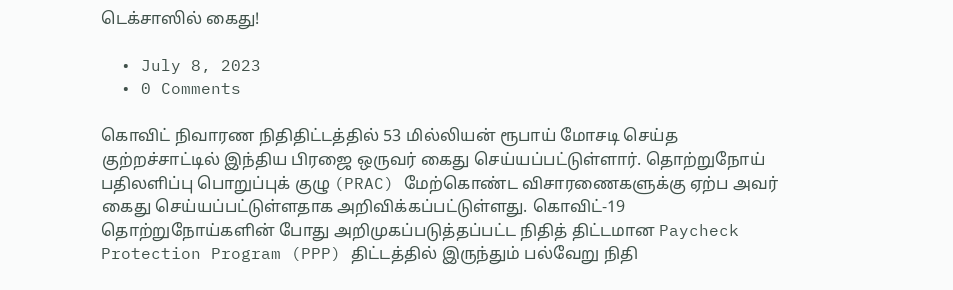டெக்சாஸில் கைது!

  • July 8, 2023
  • 0 Comments

கொவிட் நிவாரண நிதிதிட்டத்தில் 53 மில்லியன் ரூபாய் மோசடி செய்த குற்றச்சாட்டில் இந்திய பிரஜை ஒருவர் கைது செய்யப்பட்டுள்ளார். தொற்றுநோய் பதிலளிப்பு பொறுப்புக் குழு (PRAC) மேற்கொண்ட விசாரணைகளுக்கு ஏற்ப அவர் கைது செய்யப்பட்டுள்ளதாக அறிவிக்கப்பட்டுள்ளது. கொவிட்-19 தொற்றுநோய்களின் போது அறிமுகப்படுத்தப்பட்ட நிதித் திட்டமான Paycheck Protection Program (PPP) திட்டத்தில் இருந்தும் பல்வேறு நிதி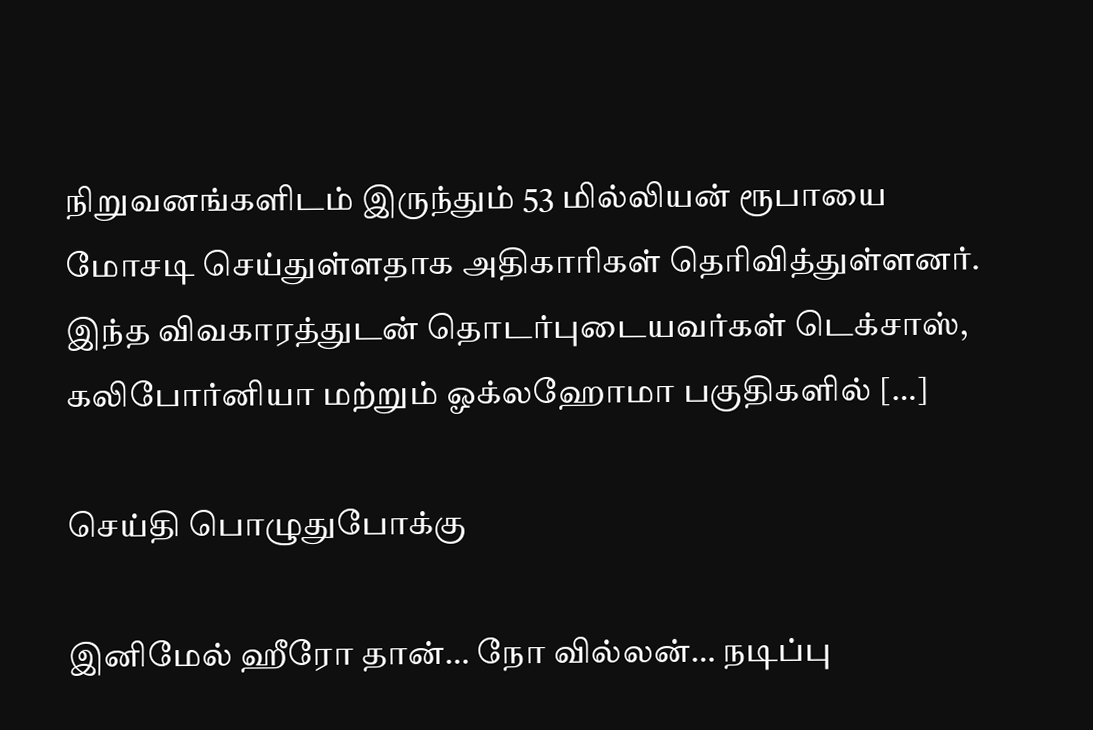நிறுவனங்களிடம் இருந்தும் 53 மில்லியன் ரூபாயை மோசடி செய்துள்ளதாக அதிகாரிகள் தெரிவித்துள்ளனர். இந்த விவகாரத்துடன் தொடர்புடையவர்கள் டெக்சாஸ், கலிபோர்னியா மற்றும் ஓக்லஹோமா பகுதிகளில் […]

செய்தி பொழுதுபோக்கு

இனிமேல் ஹீரோ தான்… நோ வில்லன்… நடிப்பு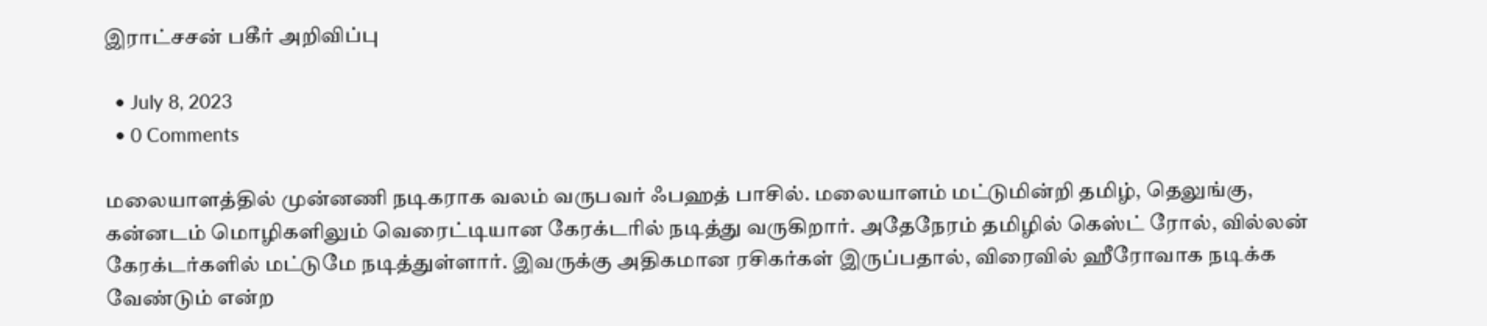இராட்சசன் பகீர் அறிவிப்பு

  • July 8, 2023
  • 0 Comments

மலையாளத்தில் முன்னணி நடிகராக வலம் வருபவர் ஃபஹத் பாசில். மலையாளம் மட்டுமின்றி தமிழ், தெலுங்கு, கன்னடம் மொழிகளிலும் வெரைட்டியான கேரக்டரில் நடித்து வருகிறார். அதேநேரம் தமிழில் கெஸ்ட் ரோல், வில்லன் கேரக்டர்களில் மட்டுமே நடித்துள்ளார். இவருக்கு அதிகமான ரசிகர்கள் இருப்பதால், விரைவில் ஹீரோவாக நடிக்க வேண்டும் என்ற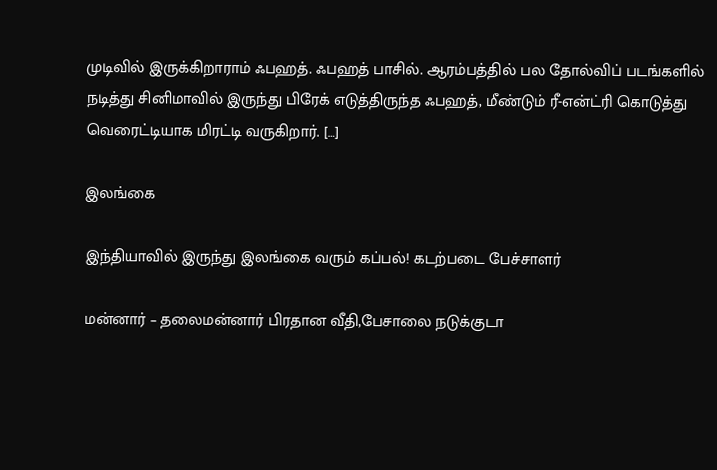முடிவில் இருக்கிறாராம் ஃபஹத். ஃபஹத் பாசில். ஆரம்பத்தில் பல தோல்விப் படங்களில் நடித்து சினிமாவில் இருந்து பிரேக் எடுத்திருந்த ஃபஹத், மீண்டும் ரீ-என்ட்ரி கொடுத்து வெரைட்டியாக மிரட்டி வருகிறார். […]

இலங்கை

இந்தியாவில் இருந்து இலங்கை வரும் கப்பல்! கடற்படை பேச்சாளர்

மன்னார் – தலைமன்னார் பிரதான வீதி,பேசாலை நடுக்குடா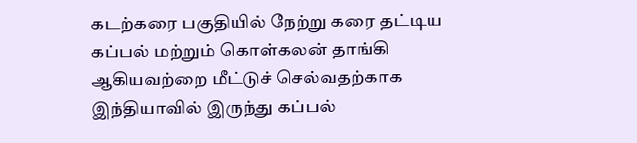கடற்கரை பகுதியில் நேற்று கரை தட்டிய கப்பல் மற்றும் கொள்கலன் தாங்கி ஆகியவற்றை மீட்டுச் செல்வதற்காக இந்தியாவில் இருந்து கப்பல்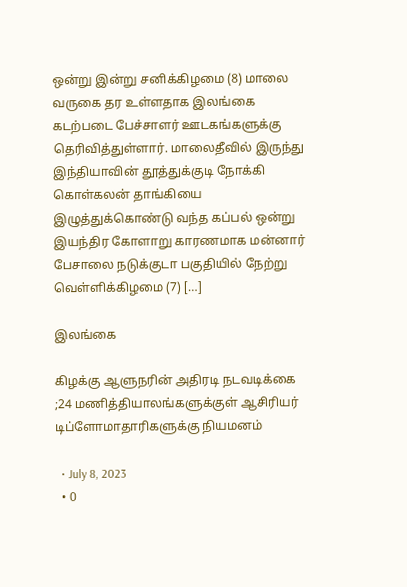ஒன்று இன்று சனிக்கிழமை (8) மாலை வருகை தர உள்ளதாக இலங்கை கடற்படை பேச்சாளர் ஊடகங்களுக்கு தெரிவித்துள்ளார். மாலைதீவில் இருந்து இந்தியாவின் தூத்துக்குடி நோக்கி கொள்கலன் தாங்கியை இழுத்துக்கொண்டு வந்த கப்பல் ஒன்று இயந்திர கோளாறு காரணமாக மன்னார் பேசாலை நடுக்குடா பகுதியில் நேற்று வெள்ளிக்கிழமை (7) […]

இலங்கை

கிழக்கு ஆளுநரின் அதிரடி நடவடிக்கை ;24 மணித்தியாலங்களுக்குள் ஆசிரியர் டிப்ளோமாதாரிகளுக்கு நியமனம்

  • July 8, 2023
  • 0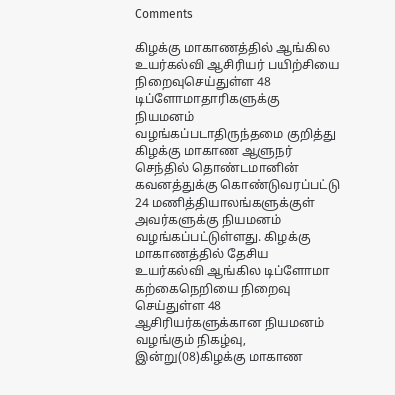Comments

கிழக்கு மாகாணத்தில் ஆங்கில உயர்கல்வி ஆசிரியர் பயிற்சியை நிறைவுசெய்துள்ள 48 டிப்ளோமாதாரிகளுக்கு நியமனம் வழங்கப்படாதிருந்தமை குறித்து கிழக்கு மாகாண ஆளுநர் செந்தில் தொண்டமானின் கவனத்துக்கு கொண்டுவரப்பட்டு 24 மணித்தியாலங்களுக்குள் அவர்களுக்கு நியமனம் வழங்கப்பட்டுள்ளது. கிழக்கு மாகாணத்தில் தேசிய உயர்கல்வி ஆங்கில டிப்ளோமா கற்கைநெறியை நிறைவு செய்துள்ள 48 ஆசிரியர்களுக்கான நியமனம் வழங்கும் நிகழ்வு, இன்று(08)கிழக்கு மாகாண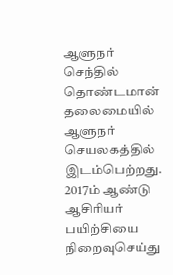ஆளுநர் செந்தில் தொண்டமான் தலைமையில் ஆளுநர் செயலகத்தில் இடம்பெற்றது. 2017ம் ஆண்டு ஆசிரியர் பயிற்சியை நிறைவுசெய்து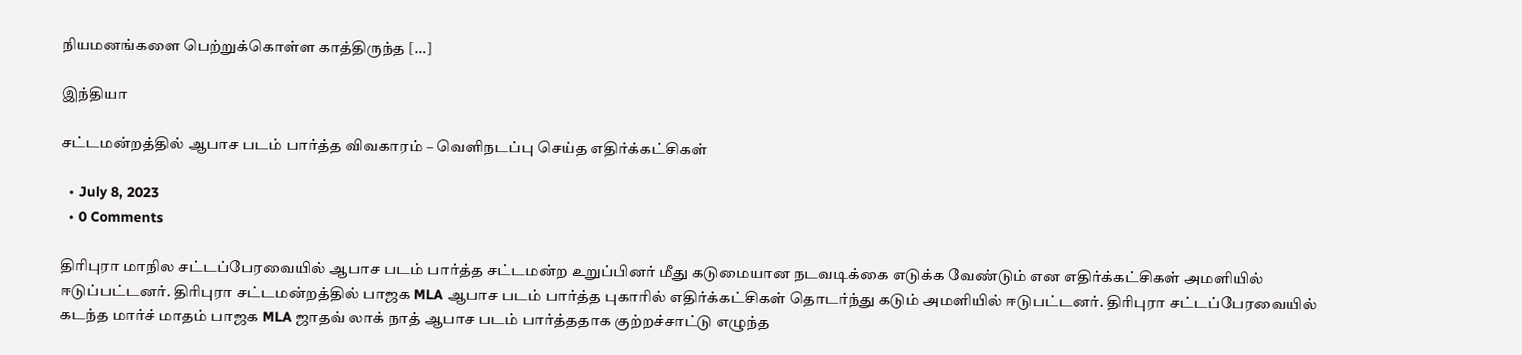நியமனங்களை பெற்றுக்கொள்ள காத்திருந்த […]

இந்தியா

சட்டமன்றத்தில் ஆபாச படம் பார்த்த விவகாரம் – வெளிநடப்பு செய்த எதிர்க்கட்சிகள்

  • July 8, 2023
  • 0 Comments

திரிபுரா மாநில சட்டப்பேரவையில் ஆபாச படம் பார்த்த சட்டமன்ற உறுப்பினர் மீது கடுமையான நடவடிக்கை எடுக்க வேண்டும் என எதிர்க்கட்சிகள் அமளியில் ஈடுப்பட்டனர். திரிபுரா சட்டமன்றத்தில் பாஜக MLA ஆபாச படம் பார்த்த புகாரில் எதிர்க்கட்சிகள் தொடர்ந்து கடும் அமளியில் ஈடுபட்டனர். திரிபுரா சட்டப்பேரவையில் கடந்த மார்ச் மாதம் பாஜக MLA ஜாதவ் லாக் நாத் ஆபாச படம் பார்த்ததாக குற்றச்சாட்டு எழுந்த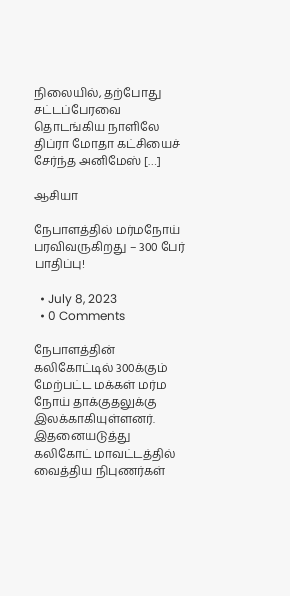நிலையில், தற்போது சட்டப்பேரவை தொடங்கிய நாளிலே திப்ரா மோதா கட்சியைச் சேர்ந்த அனிமேஸ் […]

ஆசியா

நேபாளத்தில் மர்மநோய் பரவிவருகிறது – 300 பேர் பாதிப்பு!

  • July 8, 2023
  • 0 Comments

நேபாளத்தின் கலிகோட்டில் 300க்கும் மேற்பட்ட மக்கள் மர்ம நோய் தாக்குதலுக்கு இலக்காகியுள்ளனர். இதனையடுத்து கலிகோட் மாவட்டத்தில் வைத்திய நிபுணர்கள்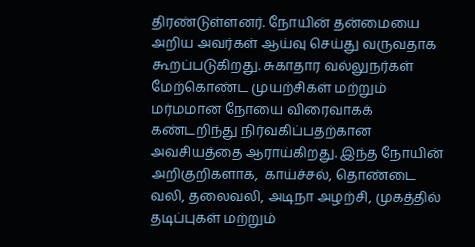திரண்டுள்ளனர். நோயின் தன்மையை அறிய அவர்கள் ஆய்வு செய்து வருவதாக கூறப்படுகிறது. சுகாதார வல்லுநர்கள் மேற்கொண்ட முயற்சிகள் மற்றும் மர்மமான நோயை விரைவாகக் கண்டறிந்து நிர்வகிப்பதற்கான அவசியத்தை ஆராய்கிறது. இந்த நோயின் அறிகுறிகளாக,  காய்ச்சல், தொண்டை வலி, தலைவலி, அடிநா அழற்சி, முகத்தில் தடிப்புகள் மற்றும்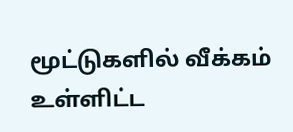மூட்டுகளில் வீக்கம் உள்ளிட்ட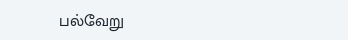பல்வேறு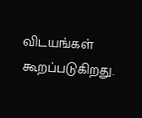விடயங்கள் கூறப்படுகிறது.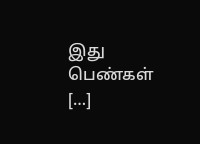இது பெண்கள் […]